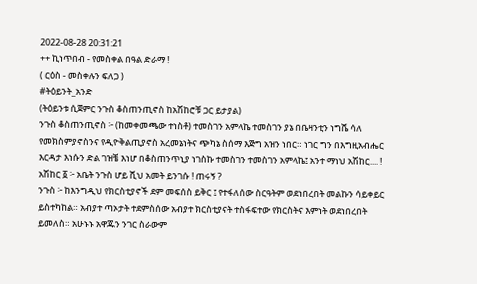2022-08-28 20:31:21
++ ኪነጥበብ - የመስቀል በዓል ድራማ !
( ርዕስ - መስቀሉን ፍለጋ )
#ትዕይንት_አንድ
(ትዕይንቱ ሲጀምር ንጉስ ቆስጠንጢኖስ ከአሽከሮቹ ጋር ይታያል)
ንጉስ ቆስጠንጢኖስ ፦ (ከመቀመጫው ተነስቶ) ተመስገን አምላኬ ተመስገን ያኔ በቤዛንቲን ነግሼ ሳለ የመክስምያኖስንና የዲዮቅልጢያኖስ አረመኔነትና ጭካኔ ስሰማ እጅግ አዝን ነበር። ነገር ግን በእግዚአብሔር እርዳታ እነሱን ድል ገዝቼ እነሆ በቆስጠንጥኒያ ነገስኩ ተመስገን ተመስገን አምላኬ፤ አንተ ማነህ አሽከር.... !
አሽከር ፩ ፦ አቤት ንጉስ ሆይ ሺህ አመት ይንገሱ ! ጠሩኝ ?
ንጉስ ፦ ከእንግዲህ የክርስቲያኖች ደም መፍሰስ ይቅር ፤ የተፋለሰው ስርዓትም ወደነበረበት መልኩን ሳይቀይር ይስተካከል። አብያተ ጣኦታት ተደምስሰው አብያተ ክርስቲያናት ተስፋፍተው የክርስትና እምነት ወደነበረበት ይመለስ። አሁኑኑ አዋጁን ንገር ስራውም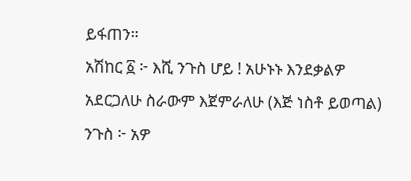ይፋጠን።
አሽከር ፩ ፦ እሺ ንጉስ ሆይ ! አሁኑኑ እንደቃልዎ አደርጋለሁ ስራውም እጀምራለሁ (እጅ ነስቶ ይወጣል)
ንጉስ ፦ አዎ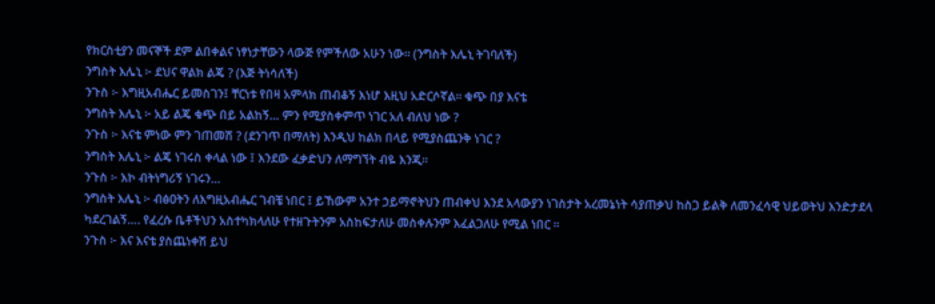የክርስቲያን መናኞች ደም ልበቀልና ነፃነታቸውን ላውጅ የምችለው አሁን ነው። (ንግስት እሌኒ ትገባለች)
ንግስት እሌኒ ፦ ደህና ዋልክ ልጄ ? (እጅ ትነሳለች)
ንጉስ ፦ እግዚአብሔር ይመስገን፤ ቸርነቱ የበዛ አምላክ ጠብቆኝ እነሆ እዚህ አድርሶኛል። ቁጭ በያ እናቴ
ንግስት እሌኒ ፦ አይ ልጄ ቁጭ በይ አልከኝ… ምን የሚያስቀምጥ ነገር አለ ብለህ ነው ?
ንጉስ ፦ እናቴ ምነው ምን ገጠመሽ ? (ደንገጥ በማለት) እንዲህ ከልክ በላይ የሚያስጨንቅ ነገር ?
ንግስት እሌኒ ፦ ልጄ ነገሩስ ቀላል ነው ፤ እንደው ፈቃድህን ለማግኘት ብዬ እንጂ።
ንጉስ ፦ እኮ ብትነግሪኝ ነገሩን…
ንግስት እሌኒ ፦ ብፅዐትን ለእግዚአብሔር ገብቼ ነበር ፤ ይኸውም አንተ ኃይማኖትህን ጠብቀህ እንደ አላውያን ነገስታት አረመኔነት ሳያጠቃህ ከስጋ ይልቅ ለመንፈሳዊ ህይወትህ እንድታደላ ካደረገልኝ…. የፈረሱ ቤቶችህን አስተካክላለሁ የተዘጉትንም አስከፍታለሁ መስቀሉንም እፈልጋለሁ የሚል ነበር ።
ንጉስ ፦ እና እናቴ ያስጨነቀሽ ይህ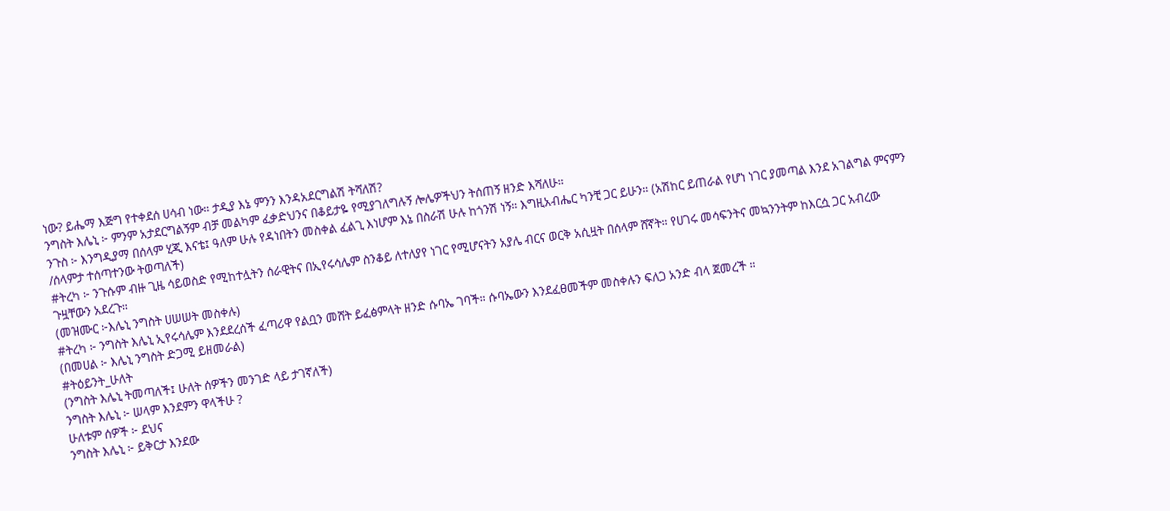ነው? ይሔማ እጅግ የተቀደሰ ሀሳብ ነው። ታዲያ እኔ ምንን እንዳአደርግልሽ ትሻለሽ?
ንግስት እሌኒ ፦ ምንም አታደርግልኝም ብቻ መልካም ፈቃድህንና በቆይታዬ የሚያገለግሉኝ ሎሌዎችህን ትሰጠኝ ዘንድ እሻለሁ።
ንጉስ ፦ እንግዲያማ በሰላም ሂጂ እናቴ፤ ዓለም ሁሉ የዳነበትን መስቀል ፈልጊ እነሆም እኔ በስራሽ ሁሉ ከጎንሽ ነኝ። እግዚአብሔር ካንቺ ጋር ይሁን። (አሽከር ይጠራል የሆነ ነገር ያመጣል እንደ አገልግል ምናምን /ሰላምታ ተሰጣተንው ትወጣለች)
#ትረካ ፦ ንጉሱም ብዙ ጊዜ ሳይወስድ የሚከተሏትን ሰራዊትና በኢየሩሳሌም ስንቆይ ለተለያየ ነገር የሚሆናትን አያሌ ብርና ወርቅ አሲዟት በሰላም ሸኛት። የሀገሩ መሳፍንትና መኳንንትም ከእርሷ ጋር አብረው ጉዟቸውን አደረጉ።
(መዝሙር ፦እሌኒ ንግስት ሀሠሠት መስቀሉ)
#ትረካ ፦ ንግስት እሌኒ ኢየሩሳሌም እንደደረሰች ፈጣሪዋ የልቧን መሸት ይፈፅምላት ዘንድ ሱባኤ ገባች። ሱባኤውን እንደፈፀመችም መስቀሉን ፍለጋ አንድ ብላ ጀመረች ።
(በመሀል ፦ እሌኒ ንግስት ድጋሚ ይዘመራል)
#ትዕይንት_ሁለት
(ንግስት እሌኒ ትመጣለች፤ ሁለት ሰዎችን መንገድ ላይ ታገኛለች)
ንግስት እሌኒ ፦ ሠላም እንደምን ዋላችሁ ?
ሁለቱም ሰዎች ፦ ደህና
ንግስት እሌኒ ፦ ይቅርታ እንደው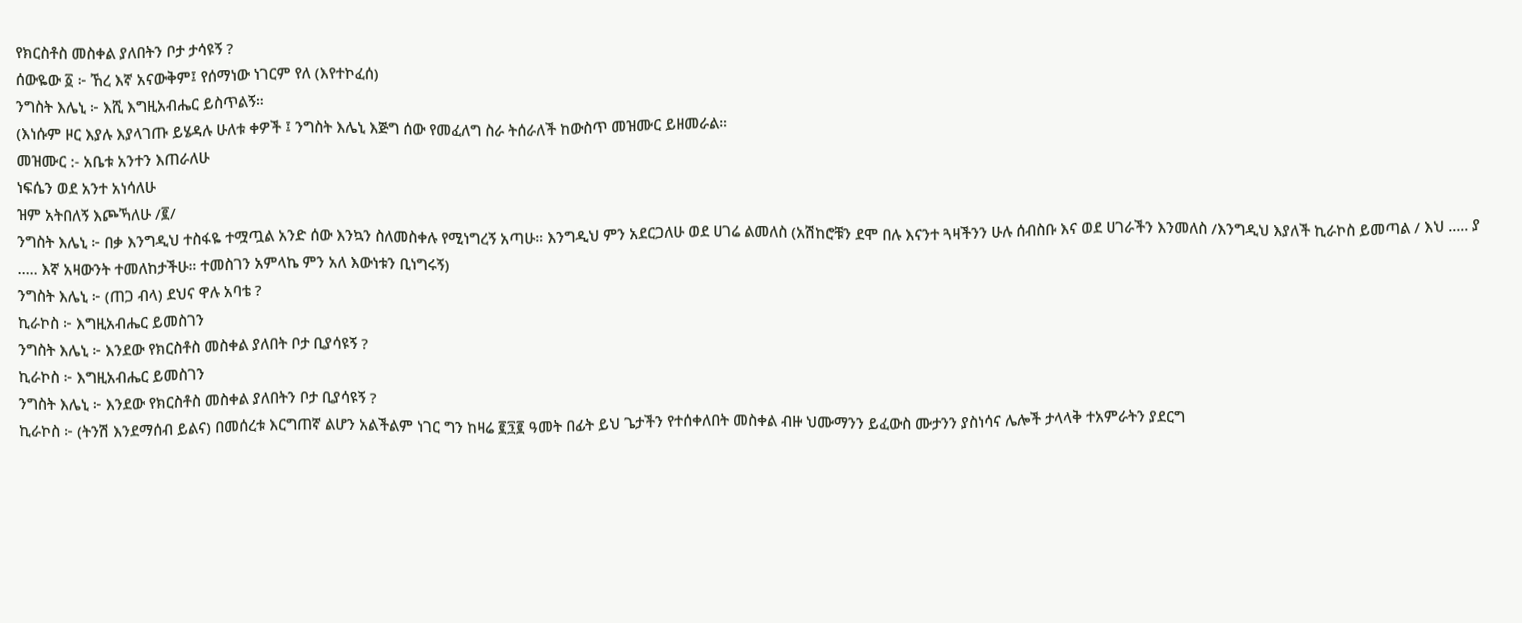የክርስቶስ መስቀል ያለበትን ቦታ ታሳዩኝ ?
ሰውዬው ፩ ፦ ኸረ እኛ አናውቅም፤ የሰማነው ነገርም የለ (እየተኮፈሰ)
ንግስት እሌኒ ፦ እሺ እግዚአብሔር ይስጥልኝ።
(እነሱም ዞር እያሉ እያላገጡ ይሄዳሉ ሁለቱ ቀዎች ፤ ንግስት እሌኒ እጅግ ሰው የመፈለግ ስራ ትሰራለች ከውስጥ መዝሙር ይዘመራል።
መዝሙር :- አቤቱ አንተን እጠራለሁ
ነፍሴን ወደ አንተ አነሳለሁ
ዝም አትበለኝ እጮኻለሁ /፪/
ንግስት እሌኒ ፦ በቃ እንግዲህ ተስፋዬ ተሟጧል አንድ ሰው እንኳን ስለመስቀሉ የሚነግረኝ አጣሁ። እንግዲህ ምን አደርጋለሁ ወደ ሀገሬ ልመለስ (አሽከሮቹን ደሞ በሉ እናንተ ጓዛችንን ሁሉ ሰብስቡ እና ወደ ሀገራችን እንመለስ /እንግዲህ እያለች ኪራኮስ ይመጣል / እህ ….. ያ ….. እኛ አዛውንት ተመለከታችሁ። ተመስገን አምላኬ ምን አለ እውነቱን ቢነግሩኝ)
ንግስት እሌኒ ፦ (ጠጋ ብላ) ደህና ዋሉ አባቴ ?
ኪራኮስ ፦ እግዚአብሔር ይመስገን
ንግስት እሌኒ ፦ እንደው የክርስቶስ መስቀል ያለበት ቦታ ቢያሳዩኝ ?
ኪራኮስ ፦ እግዚአብሔር ይመስገን
ንግስት እሌኒ ፦ እንደው የክርስቶስ መስቀል ያለበትን ቦታ ቢያሳዩኝ ?
ኪራኮስ ፦ (ትንሽ እንደማሰብ ይልና) በመሰረቱ እርግጠኛ ልሆን አልችልም ነገር ግን ከዛሬ ፪፺፪ ዓመት በፊት ይህ ጌታችን የተሰቀለበት መስቀል ብዙ ህሙማንን ይፈውስ ሙታንን ያስነሳና ሌሎች ታላላቅ ተአምራትን ያደርግ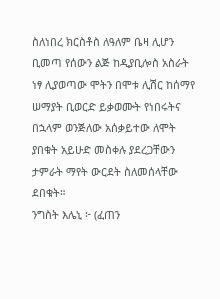ስለነበረ ክርስቶስ ለዓለም ቤዛ ሊሆን ቢመጣ የሰውን ልጅ ከዲያቢሎስ አስራት ነፃ ሊያወጣው ሞትን በሞቱ ሊሽር ከሰማየ ሠማያት ቢወርድ ይቃወሙት የነበሩትና በኋላም ወንጅለው አሰቃይተው ለሞት ያበቁት አይሁድ መስቀሉ ያደረጋቸውን ታምራት ማየት ውርደት ስለመሰላቸው ደበቁት።
ንግስት እሌኒ ፦ (ፈጠን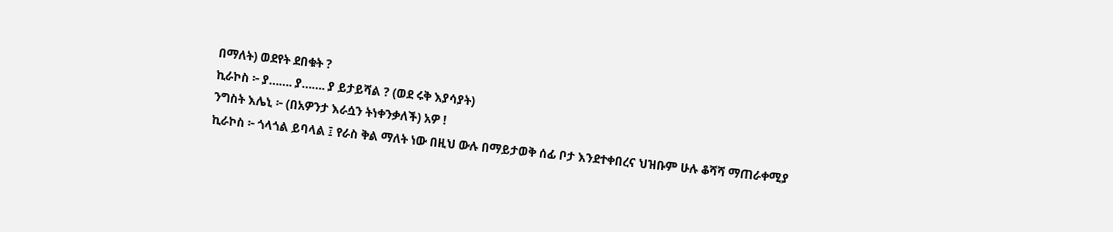በማለት) ወደየት ደበቁት ?
ኪራኮስ ፦ ያ……. ያ……. ያ ይታይሻል ? (ወደ ሩቅ እያሳያት)
ንግስት እሌኒ ፦ (በአዎንታ እራሷን ትነቀንቃለች) አዎ !
ኪራኮስ ፦ ጎላጎል ይባላል ፤ የራስ ቅል ማለት ነው በዚህ ውሉ በማይታወቅ ሰፊ ቦታ እንደተቀበረና ህዝቡም ሁሉ ቆሻሻ ማጠራቀሚያ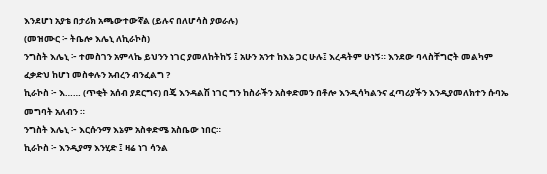እንደሆነ አያቴ በታሪክ አጫውተውኛል (ይሉና በለሆሳስ ያወራሉ)
(መዝሙር ፦ ትቤሎ እሌኒ ለኪራኮስ)
ንግስት እሌኒ ፦ ተመስገን አምላኬ ይህንን ነገር ያመለከትከኝ ፤ አሁን አንተ ከእኔ ጋር ሁሉ፤ እረዳትም ሁነኝ። እንደው ባላስቸግሮት መልካም ፈቃድህ ከሆነ መስቀሉን አብረን ብንፈልግ ?
ኪራኮስ ፦ እ…… (ጥቂት አሰብ ያደርግና) በጄ እንዳልሽ ነገር ግን ከስራችን አስቀድመን በቶሎ እንዲሳካልንና ፈጣሪያችን እንዲያመለክተን ሱባኤ መግባት አለብን ።
ንግስት እሌኒ ፦ እርሱንማ እኔም አስቀድሜ አስቤው ነበር።
ኪራኮስ ፦ እንዲያማ እንሂድ ፤ ዛሬ ነገ ሳንል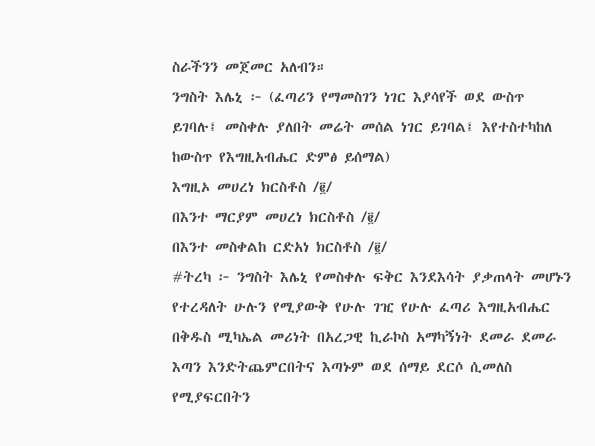ስራችንን መጀመር አለብን።
ንግስት እሌኒ ፦ (ፈጣሪን የማመስገን ነገር እያሳየች ወደ ውስጥ ይገባሉ፤ መስቀሉ ያለበት መሬት መሰል ነገር ይገባል፤ እየተስተካከለ ከውስጥ የእግዚአብሔር ድምፅ ይሰማል)
እግዚኦ መሀረነ ክርስቶስ /፪/
በእንተ ማርያም መሀረነ ክርስቶስ /፪/
በእንተ መስቀልከ ርድአነ ክርስቶስ /፪/
#ትረካ ፦ ንግስት እሌኒ የመስቀሉ ፍቅር እንደእሳት ያቃጠላት መሆኑን የተረዳለት ሁሉን የሚያውቅ የሁሉ ገዢ የሁሉ ፈጣሪ እግዚአብሔር በቅዱስ ሚካኤል መሪነት በአረጋዊ ኪራኮስ አማካኝነት ደመራ ደመራ እጣን እንድትጨምርበትና እጣኑም ወደ ሰማይ ደርሶ ሲመለስ የሚያፍርበትን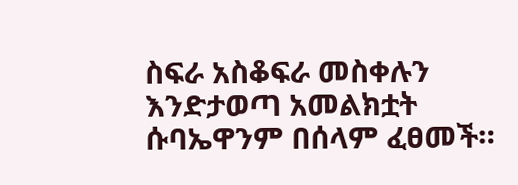ስፍራ አስቆፍራ መስቀሉን እንድታወጣ አመልክቷት ሱባኤዋንም በሰላም ፈፀመች።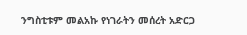ንግስቲቱም መልአኩ የነገራትን መሰረት አድርጋ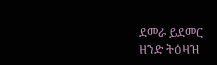ደመራ ይደመር ዘንድ ትዕዛዝ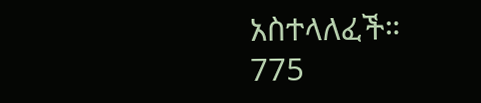አስተላለፈች።
775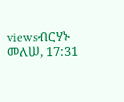viewsብርሃኑ መለሠ, 17:31